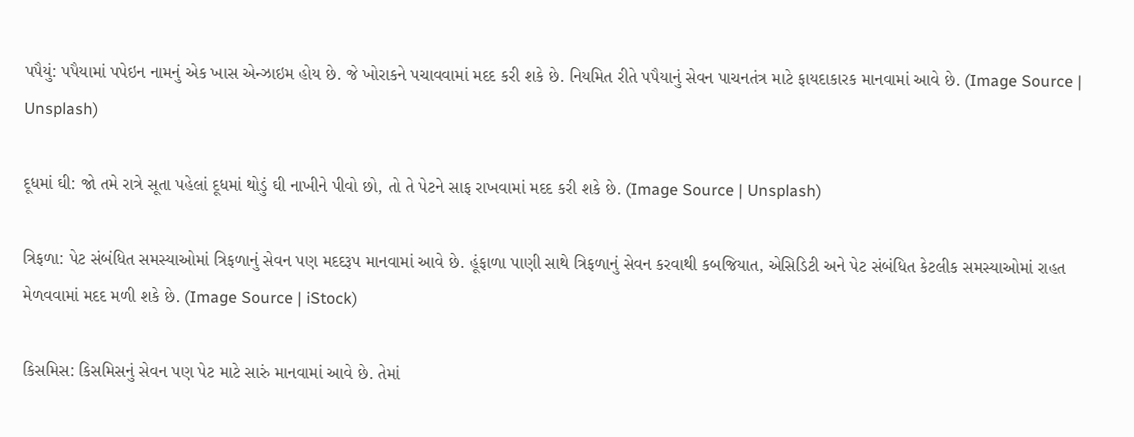પપૈયું: પપૈયામાં પપેઇન નામનું એક ખાસ એન્ઝાઇમ હોય છે. જે ખોરાકને પચાવવામાં મદદ કરી શકે છે. નિયમિત રીતે પપૈયાનું સેવન પાચનતંત્ર માટે ફાયદાકારક માનવામાં આવે છે. (Image Source | Unsplash)

દૂધમાં ઘી: જો તમે રાત્રે સૂતા પહેલાં દૂધમાં થોડું ઘી નાખીને પીવો છો, તો તે પેટને સાફ રાખવામાં મદદ કરી શકે છે. (Image Source | Unsplash)

ત્રિફળા: પેટ સંબંધિત સમસ્યાઓમાં ત્રિફળાનું સેવન પણ મદદરૂપ માનવામાં આવે છે. હૂંફાળા પાણી સાથે ત્રિફળાનું સેવન કરવાથી કબજિયાત, એસિડિટી અને પેટ સંબંધિત કેટલીક સમસ્યાઓમાં રાહત મેળવવામાં મદદ મળી શકે છે. (Image Source | iStock)

કિસમિસ: કિસમિસનું સેવન પણ પેટ માટે સારું માનવામાં આવે છે. તેમાં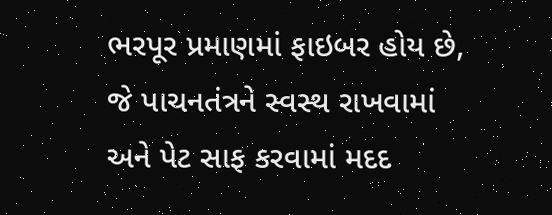ભરપૂર પ્રમાણમાં ફાઇબર હોય છે, જે પાચનતંત્રને સ્વસ્થ રાખવામાં અને પેટ સાફ કરવામાં મદદ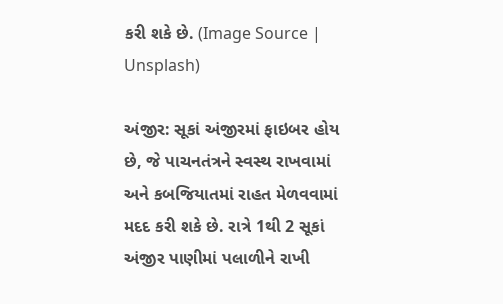કરી શકે છે. (Image Source | Unsplash)

અંજીર: સૂકાં અંજીરમાં ફાઇબર હોય છે, જે પાચનતંત્રને સ્વસ્થ રાખવામાં અને કબજિયાતમાં રાહત મેળવવામાં મદદ કરી શકે છે. રાત્રે 1થી 2 સૂકાં અંજીર પાણીમાં પલાળીને રાખી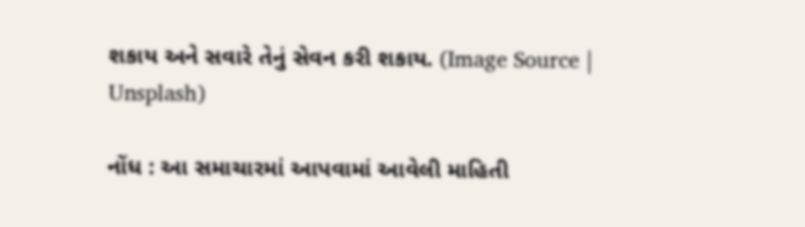શકાય અને સવારે તેનું સેવન કરી શકાય. (Image Source | Unsplash)

નોંધ : આ સમાચારમાં આપવામાં આવેલી માહિતી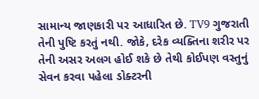સામાન્ય જાણકારી પર આધારિત છે. TV9 ગુજરાતી તેની પુષ્ટિ કરતું નથી. જોકે, દરેક વ્યક્તિના શરીર પર તેની અસર અલગ હોઈ શકે છે તેથી કોઈપણ વસ્તુનું સેવન કરવા પહેલા ડોક્ટરની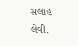સલાહ લેવી.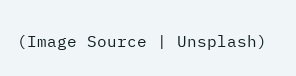(Image Source | Unsplash)